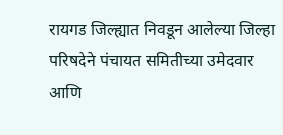रायगड जिल्ह्यात निवडून आलेल्या जिल्हा परिषदेने पंचायत समितीच्या उमेदवार आणि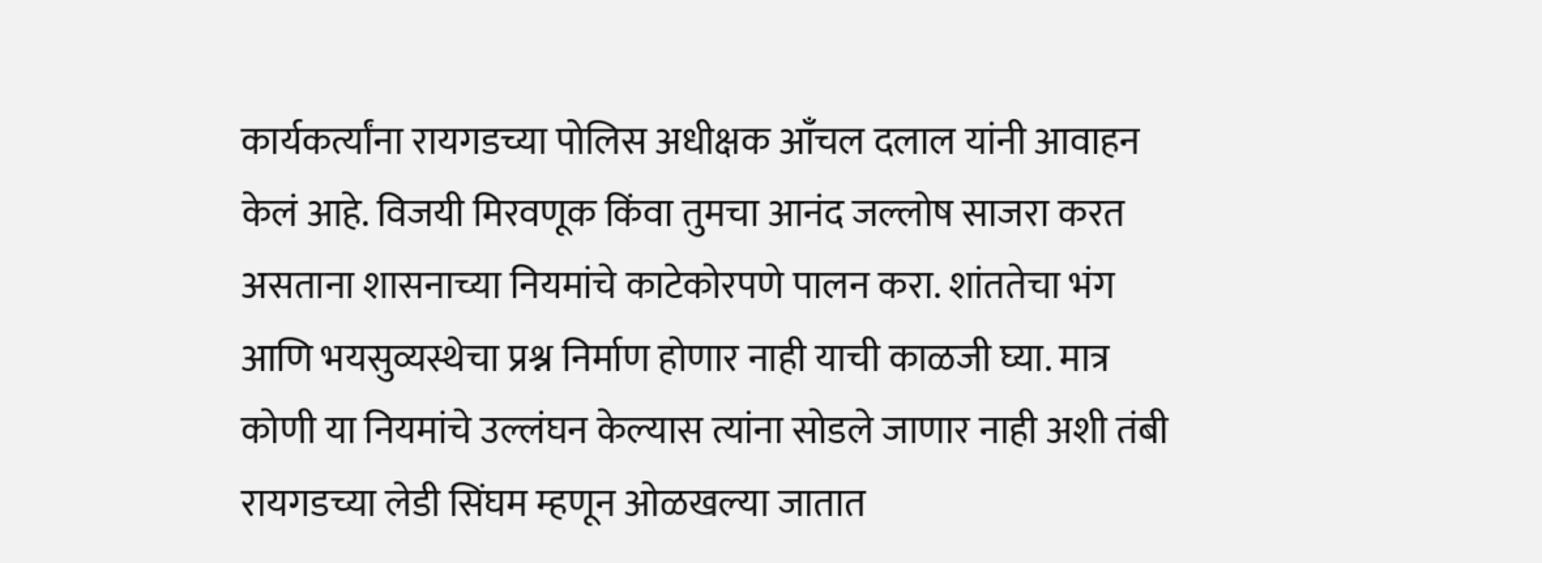कार्यकर्त्यांना रायगडच्या पोलिस अधीक्षक आँचल दलाल यांनी आवाहन केलं आहे. विजयी मिरवणूक किंवा तुमचा आनंद जल्लोष साजरा करत असताना शासनाच्या नियमांचे काटेकोरपणे पालन करा. शांततेचा भंग आणि भयसुव्यस्थेचा प्रश्न निर्माण होणार नाही याची काळजी घ्या. मात्र कोणी या नियमांचे उल्लंघन केल्यास त्यांना सोडले जाणार नाही अशी तंबी रायगडच्या लेडी सिंघम म्हणून ओळखल्या जातात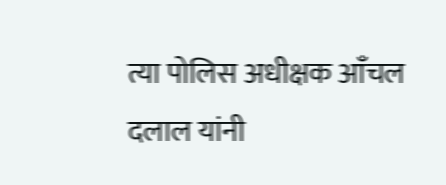त्या पोलिस अधीक्षक आँचल दलाल यांनी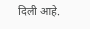दिली आहे.